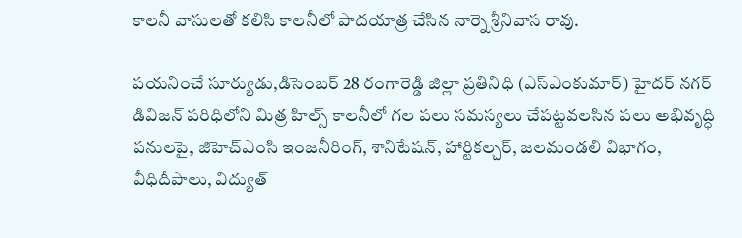కాలనీ వాసులతో కలిసి కాలనీలో పాదయాత్ర చేసిన నార్నె శ్రీనివాస రావు.

పయనించే సూర్యుడు,డిసెంబర్ 28 రంగారెడ్డి జిల్లా ప్రతినిధి (ఎస్ఎంకుమార్) హైదర్ నగర్ డివిజన్ పరిధిలోని మిత్ర హిల్స్ కాలనీలో గల పలు సమస్యలు చేపట్టవలసిన పలు అభివృద్ధి పనులపై, జిహెచ్ఎంసి ఇంజనీరింగ్, శానిటేషన్, హార్టికల్చర్, జలమండలి విభాగం, వీధిదీపాలు, విద్యుత్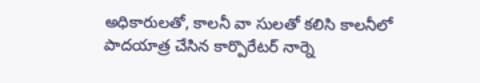అధికారులతో, కాలనీ వా సులతో కలిసి కాలనీలో పాదయాత్ర చేసిన కార్పొరేటర్ నార్నె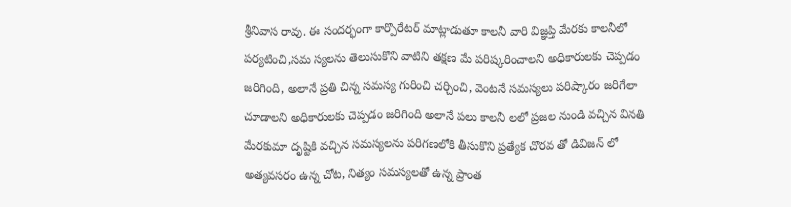శ్రీనివాస రావు. ఈ సందర్భంగా కార్పొరేటర్ మాట్లాడుతూ కాలనీ వారి విజ్ఞప్తి మేరకు కాలనీలో పర్యటించి,సమ స్యలను తెలుసుకొని వాటిని తక్షణ మే పరిష్కరించాలని అధికారులకు చెప్పడం జరిగింది, అలానే ప్రతి చిన్న సమస్య గురించి చర్చించి, వెంటనే సమస్యలు పరిష్కారం జరిగేలా చూడాలని అధికారులకు చెప్పడం జరిగింది అలానే పలు కాలనీ లలో ప్రజల నుండి వచ్చిన వినతి మేరకుమా దృష్టికి వచ్చిన సమస్యలను పరిగణలోకి తీసుకొని ప్రత్యేక చొరవ తో డివిజన్ లో అత్యవసరం ఉన్న చోట, నిత్యం సమస్యలతో ఉన్న ప్రాంత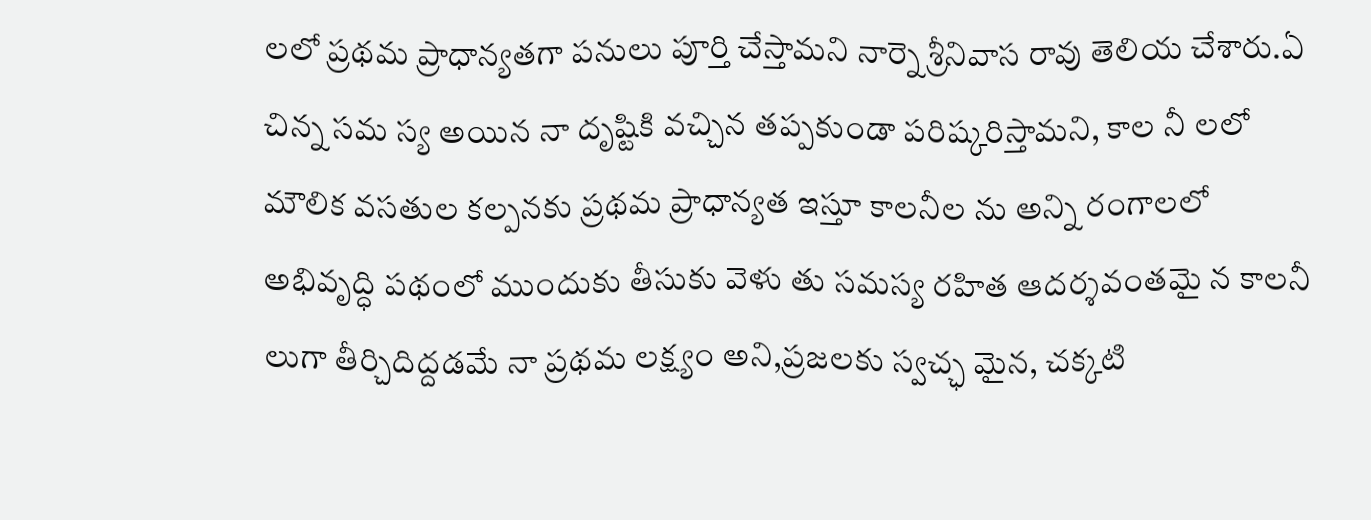లలో ప్రథమ ప్రాధాన్యతగా పనులు పూర్తి చేస్తామని నార్నె శ్రీనివాస రావు తెలియ చేశారు.ఏ చిన్న సమ స్య అయిన నా దృష్టికి వచ్చిన తప్పకుండా పరిష్కరిస్తామని, కాల నీ లలో మౌలిక వసతుల కల్పనకు ప్రథమ ప్రాధాన్యత ఇస్తూ కాలనీల ను అన్ని రంగాలలో అభివృద్ధి పథంలో ముందుకు తీసుకు వెళు తు సమస్య రహిత ఆదర్శవంతమై న కాలనీ లుగా తీర్చిదిద్దడమే నా ప్రథమ లక్ష్యం అని,ప్రజలకు స్వచ్ఛ మైన, చక్కటి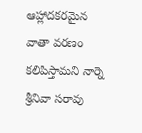ఆహ్లాదకరమైన వాతా వరణం కలిపిస్తామని నార్నె శ్రీనివా సరావు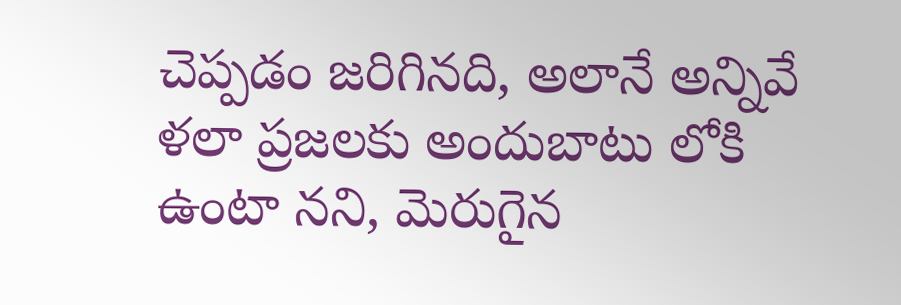చెప్పడం జరిగినది, అలానే అన్నివే ళలా ప్రజలకు అందుబాటు లోకి ఉంటా నని, మెరుగైన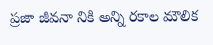ప్రజా జీవనా నికి అన్ని రకాల మౌలిక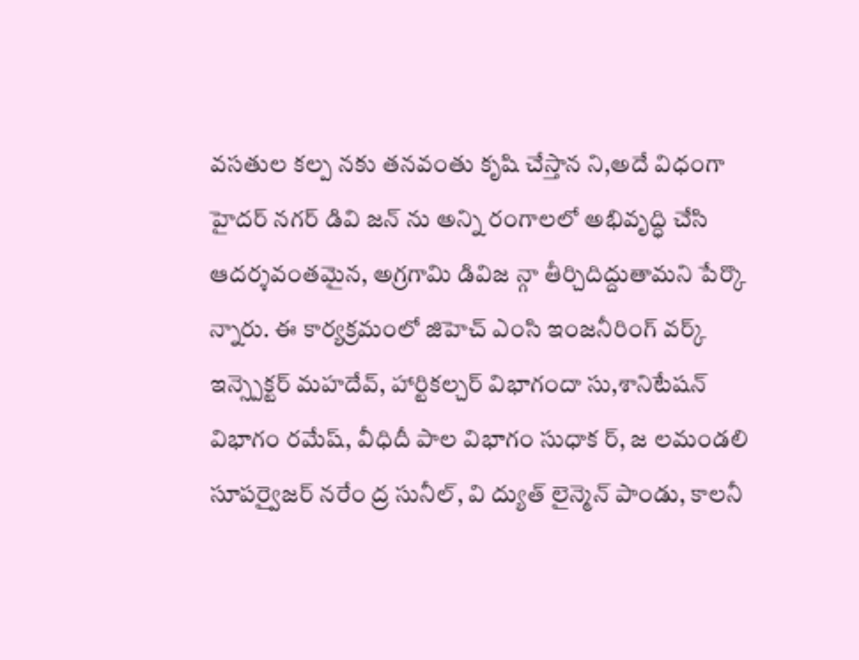వసతుల కల్ప నకు తనవంతు కృషి చేస్తాన ని,అదే విధంగా హైదర్ నగర్ డివి జన్ ను అన్ని రంగాలలో అభివృద్ధి చేసి ఆదర్శవంతమైన, అగ్రగామి డివిజ న్గా తీర్చిదిద్దుతామని పేర్కొ న్నారు. ఈ కార్యక్రమంలో జిహెచ్ ఎంసి ఇంజనీరింగ్ వర్క్ ఇన్స్పెక్టర్ మహదేవ్, హార్టికల్చర్ విభాగందా సు,శానిటేషన్ విభాగం రమేష్, వీధిదీ పాల విభాగం సుధాక ర్, జ లమండలి సూపర్వైజర్ నరేం ద్ర సునీల్, వి ద్యుత్ లైన్మెన్ పాండు, కాలనీ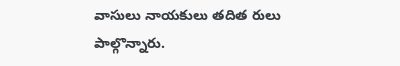వాసులు నాయకులు తదిత రులు పాల్గొన్నారు.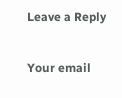Leave a Reply

Your email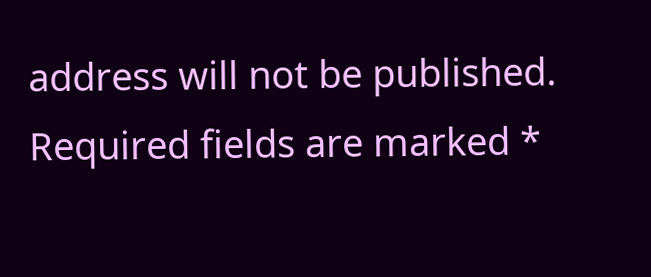address will not be published. Required fields are marked *